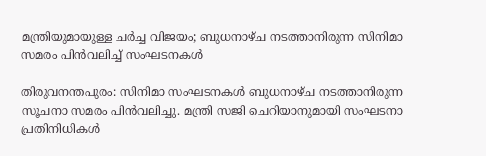മന്ത്രിയുമായുള്ള ചർച്ച വിജയം; ബുധനാഴ്ച നടത്താനിരുന്ന സിനിമാ സമരം പിൻവലിച്ച് സംഘടനകൾ

തിരുവനന്തപുരം: സിനിമാ സംഘടനകൾ ബുധനാഴ്ച നടത്താനിരുന്ന സൂചനാ സമരം പിൻവലിച്ചു. മന്ത്രി സജി ചെറിയാനുമായി സംഘടനാ പ്രതിനിധികൾ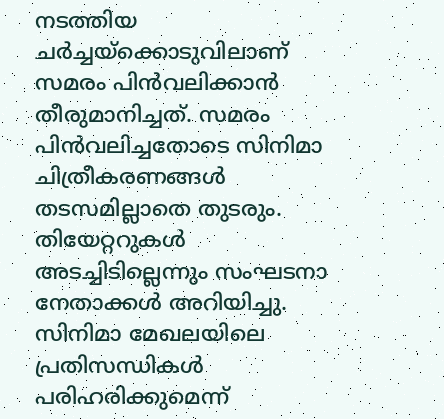നടത്തിയ ചർച്ചയ്ക്കൊടുവിലാണ് സമരം പിൻവലിക്കാൻ തീരുമാനിച്ചത്. സമരം പിൻവലിച്ചതോടെ സിനിമാ ചിത്രീകരണങ്ങൾ തടസമില്ലാതെ തുടരും. തിയേറ്ററുകൾ അടച്ചിടില്ലെന്നും സംഘടനാ നേതാക്കൾ അറിയിച്ചു. സിനിമാ മേഖലയിലെ പ്രതിസന്ധികൾ പരിഹരിക്കുമെന്ന്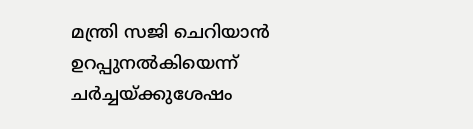മന്ത്രി സജി ചെറിയാൻ ഉറപ്പുനൽകിയെന്ന് ചർച്ചയ്ക്കുശേഷം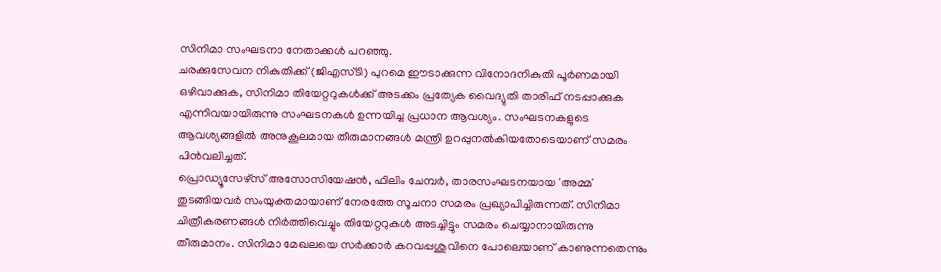സിനിമാ സംഘടനാ നേതാക്കൾ പറഞ്ഞു.
ചരക്കുസേവന നികുതിക്ക് (ജിഎസ്ടി) പുറമെ ഈടാക്കുന്ന വിനോദനികുതി പൂർണമായി ഒഴിവാക്കുക, സിനിമാ തിയേറ്ററുകൾക്ക് അടക്കം പ്രത്യേക വൈദ്യുതി താരിഫ് നടപ്പാക്കുക എന്നിവയായിരുന്നു സംഘടനകൾ ഉന്നയിച്ച പ്രധാന ആവശ്യം. സംഘടനകളുടെ ആവശ്യങ്ങളിൽ അനുകൂലമായ തീരുമാനങ്ങൾ മന്ത്രി ഉറപ്പുനൽകിയതോടെയാണ് സമരം പിൻവലിച്ചത്.
പ്രൊഡ്യൂസേഴ്സ് അസോസിയേഷൻ, ഫിലിം ചേമ്പർ, താരസംഘടനയായ 'അമ്മ' തുടങ്ങിയവർ സംയുക്തമായാണ് നേരത്തേ സൂചനാ സമരം പ്രഖ്യാപിച്ചിരുന്നത്. സിനിമാ ചിത്രീകരണങ്ങൾ നിർത്തിവെച്ചും തിയേറ്ററുകൾ അടച്ചിട്ടും സമരം ചെയ്യാനായിരുന്നു തീരുമാനം. സിനിമാ മേഖലയെ സർക്കാർ കറവപ്പശുവിനെ പോലെയാണ് കാണുന്നതെന്നും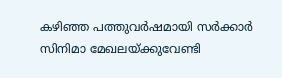കഴിഞ്ഞ പത്തുവർഷമായി സർക്കാർ സിനിമാ മേഖലയ്ക്കുവേണ്ടി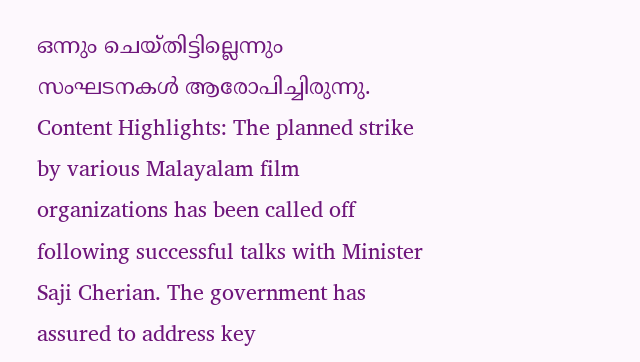ഒന്നും ചെയ്തിട്ടില്ലെന്നും സംഘടനകൾ ആരോപിച്ചിരുന്നു.
Content Highlights: The planned strike by various Malayalam film organizations has been called off following successful talks with Minister Saji Cherian. The government has assured to address key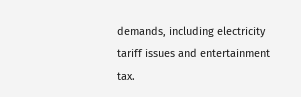demands, including electricity tariff issues and entertainment tax.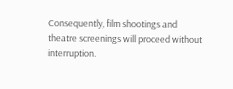Consequently, film shootings and theatre screenings will proceed without interruption.